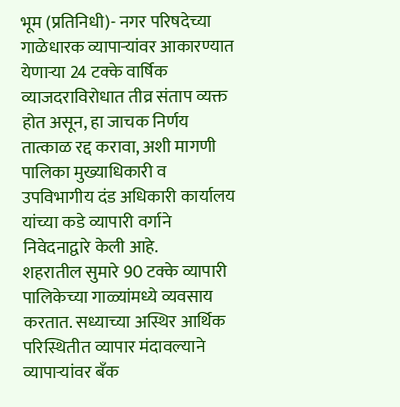भूम (प्रतिनिधी)- नगर परिषदेच्या गाळेधारक व्यापाऱ्यांवर आकारण्यात येणाऱ्या 24 टक्के वार्षिक व्याजदराविरोधात तीव्र संताप व्यक्त होत असून, हा जाचक निर्णय तात्काळ रद्द करावा, अशी मागणी पालिका मुख्याधिकारी व उपविभागीय दंड अधिकारी कार्यालय यांच्या कडे व्यापारी वर्गाने निवेदनाद्वारे केली आहे.
शहरातील सुमारे 90 टक्के व्यापारी पालिकेच्या गाळ्यांमध्ये व्यवसाय करतात. सध्याच्या अस्थिर आर्थिक परिस्थितीत व्यापार मंदावल्याने व्यापाऱ्यांवर बँक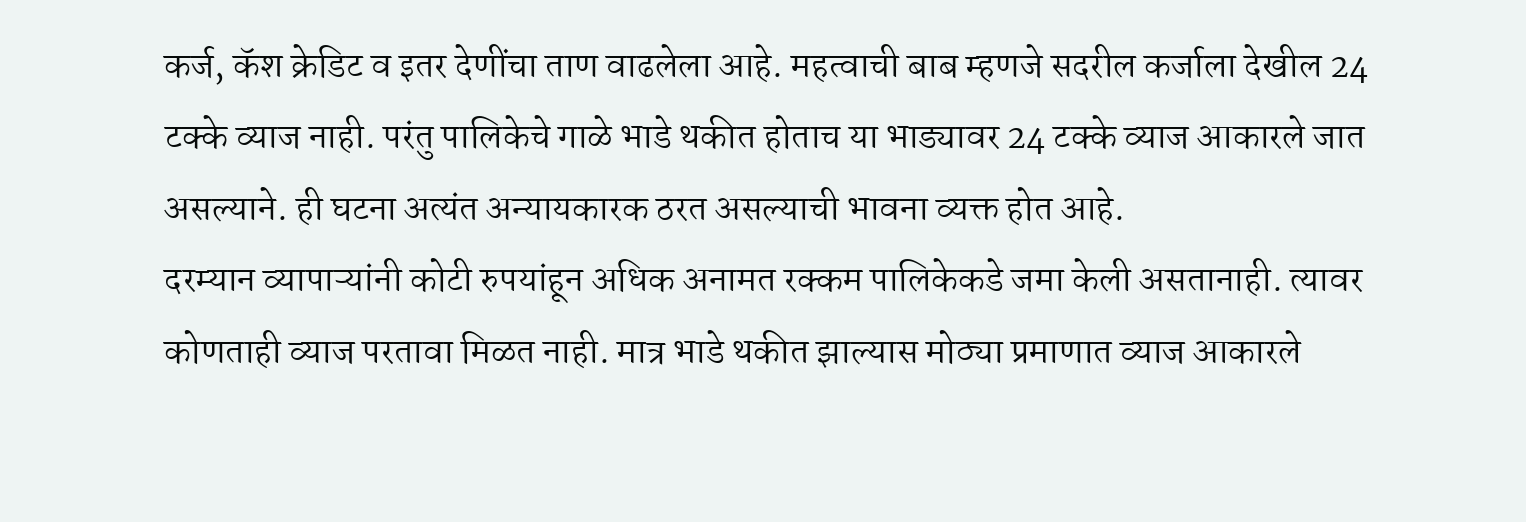कर्ज, कॅश क्रेडिट व इतर देणींचा ताण वाढलेला आहे. महत्वाची बाब म्हणजे सदरील कर्जाला देखील 24 टक्के व्याज नाही. परंतु पालिकेचे गाळे भाडे थकीत होताच या भाड्यावर 24 टक्के व्याज आकारले जात असल्याने. ही घटना अत्यंत अन्यायकारक ठरत असल्याची भावना व्यक्त होत आहे.
दरम्यान व्यापाऱ्यांनी कोटी रुपयांहून अधिक अनामत रक्कम पालिकेकडे जमा केली असतानाही. त्यावर कोणताही व्याज परतावा मिळत नाही. मात्र भाडे थकीत झाल्यास मोठ्या प्रमाणात व्याज आकारले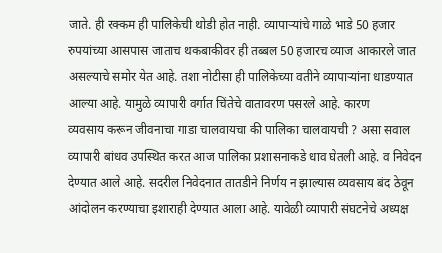जाते. ही रक्कम ही पालिकेची थोडी होत नाही. व्यापाऱ्यांचे गाळे भाडे 50 हजार रुपयांच्या आसपास जाताच थकबाकीवर ही तब्बल 50 हजारच व्याज आकारले जात असल्याचे समोर येत आहे. तशा नोटीसा ही पालिकेच्या वतीने व्यापाऱ्यांना धाडण्यात आल्या आहे. यामुळे व्यापारी वर्गात चिंतेचे वातावरण पसरले आहे. कारण
व्यवसाय करून जीवनाचा गाडा चालवायचा की पालिका चालवायची ? असा सवाल व्यापारी बांधव उपस्थित करत आज पालिका प्रशासनाकडे धाव घेतली आहे. व निवेदन देण्यात आले आहे. सदरील निवेदनात तातडीने निर्णय न झाल्यास व्यवसाय बंद ठेवून आंदोलन करण्याचा इशाराही देण्यात आला आहे. यावेळी व्यापारी संघटनेचे अध्यक्ष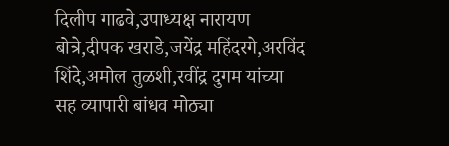दिलीप गाढवे,उपाध्यक्ष नारायण बोत्रे,दीपक खराडे,जयेंद्र महिंदरगे,अरविंद शिंदे,अमोल तुळशी,रवींद्र दुगम यांच्या सह व्यापारी बांधव मोठ्या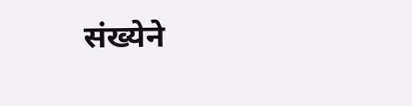संख्येने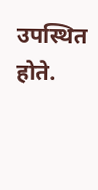उपस्थित होते.